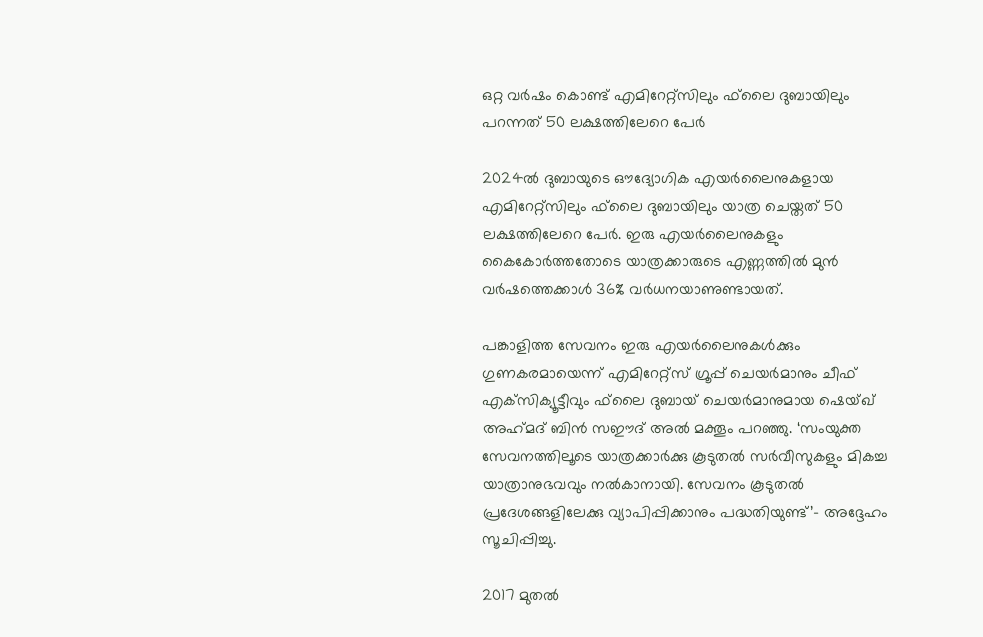ഒറ്റ വർഷം കൊണ്ട് എമിറേറ്റ്‌സിലും ഫ്‌ലൈ ദുബായിലും പറന്നത് 50 ലക്ഷത്തിലേറെ പേർ

2024ൽ ദുബായുടെ ഔദ്യോഗിക എയർലൈനുകളായ എമിറേറ്റ്‌സിലും ഫ്‌ലൈ ദുബായിലും യാത്ര ചെയ്തത് 50 ലക്ഷത്തിലേറെ പേർ. ഇരു എയർലൈനുകളും കൈകോർത്തതോടെ യാത്രക്കാരുടെ എണ്ണത്തിൽ മുൻ വർഷത്തെക്കാൾ 36% വർധനയാണുണ്ടായത്.

പങ്കാളിത്ത സേവനം ഇരു എയർലൈനുകൾക്കും ഗുണകരമായെന്ന് എമിറേറ്റ്‌സ് ഗ്രൂപ്പ് ചെയർമാനും ചീഫ് എക്‌സിക്യൂട്ടീവും ഫ്‌ലൈ ദുബായ് ചെയർമാനുമായ ഷെയ്ഖ് അഹ്‌മദ് ബിൻ സഈദ് അൽ മക്തൂം പറഞ്ഞു. ‘സംയുക്ത സേവനത്തിലൂടെ യാത്രക്കാർക്കു കൂടുതൽ സർവീസുകളും മികച്ച യാത്രാനുഭവവും നൽകാനായി. സേവനം കൂടുതൽ പ്രദേശങ്ങളിലേക്കു വ്യാപിപ്പിക്കാനും പദ്ധതിയുണ്ട്’- അദ്ദേഹം സൂചിപ്പിച്ചു.

2017 മുതൽ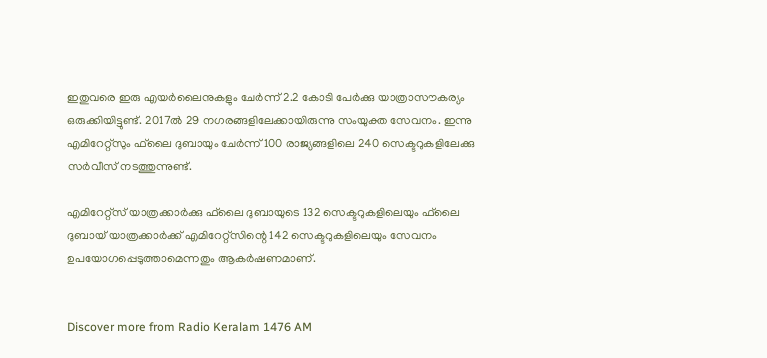ഇതുവരെ ഇരു എയർലൈനുകളും ചേർന്ന് 2.2 കോടി പേർക്കു യാത്രാസൗകര്യം ഒരുക്കിയിട്ടുണ്ട്. 2017ൽ 29 നഗരങ്ങളിലേക്കായിരുന്നു സംയുക്ത സേവനം. ഇന്നു എമിറേറ്റ്‌സും ഫ്‌ലൈ ദുബായും ചേർന്ന് 100 രാജ്യങ്ങളിലെ 240 സെക്ടറുകളിലേക്കു സർവീസ് നടത്തുന്നുണ്ട്.

എമിറേറ്റ്‌സ് യാത്രക്കാർക്കു ഫ്‌ലൈ ദുബായുടെ 132 സെക്ടറുകളിലെയും ഫ്‌ലൈ ദുബായ് യാത്രക്കാർക്ക് എമിറേറ്റ്‌സിന്റെ 142 സെക്ടറുകളിലെയും സേവനം ഉപയോഗപ്പെടുത്താമെന്നതും ആകർഷണമാണ്.


Discover more from Radio Keralam 1476 AM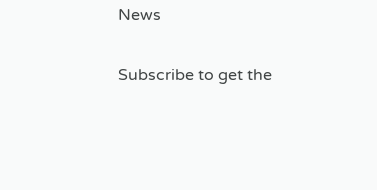News

Subscribe to get the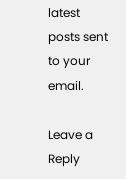latest posts sent to your email.

Leave a Reply